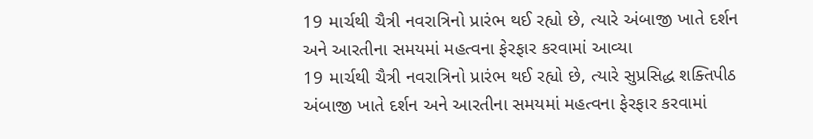19 માર્ચથી ચૈત્રી નવરાત્રિનો પ્રારંભ થઈ રહ્યો છે, ત્યારે અંબાજી ખાતે દર્શન અને આરતીના સમયમાં મહત્વના ફેરફાર કરવામાં આવ્યા
19 માર્ચથી ચૈત્રી નવરાત્રિનો પ્રારંભ થઈ રહ્યો છે, ત્યારે સુપ્રસિદ્ધ શક્તિપીઠ અંબાજી ખાતે દર્શન અને આરતીના સમયમાં મહત્વના ફેરફાર કરવામાં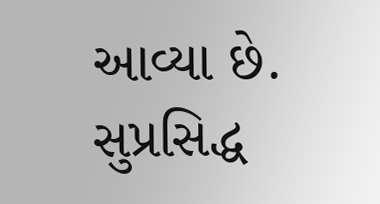આવ્યા છે. સુપ્રસિદ્ધ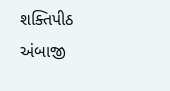શક્તિપીઠ અંબાજી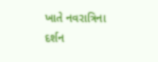ખાતે નવરાત્રિના દર્શન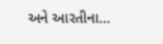અને આરતીના…